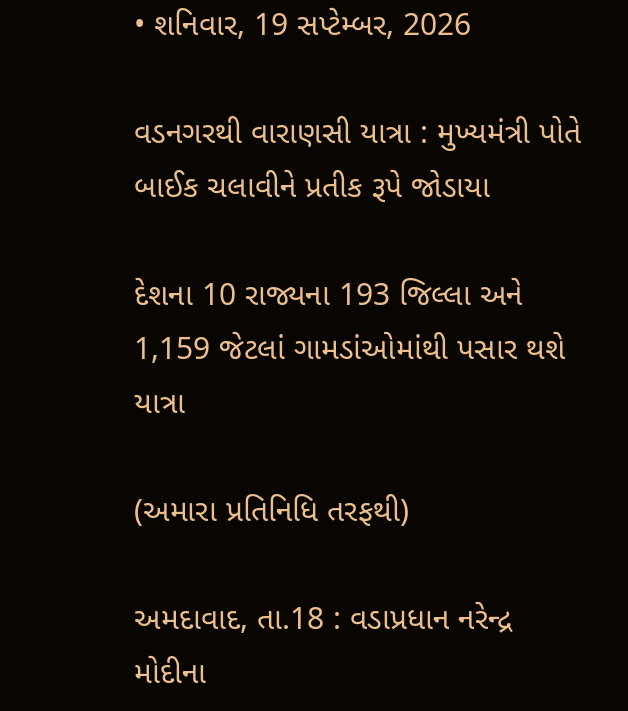• શનિવાર, 19 સપ્ટેમ્બર, 2026

વડનગરથી વારાણસી યાત્રા : મુખ્યમંત્રી પોતે બાઈક ચલાવીને પ્રતીક રૂપે જોડાયા

દેશના 10 રાજ્યના 193 જિલ્લા અને 1,159 જેટલાં ગામડાંઓમાંથી પસાર થશે યાત્રા

(અમારા પ્રતિનિધિ તરફથી)

અમદાવાદ, તા.18 : વડાપ્રધાન નરેન્દ્ર મોદીના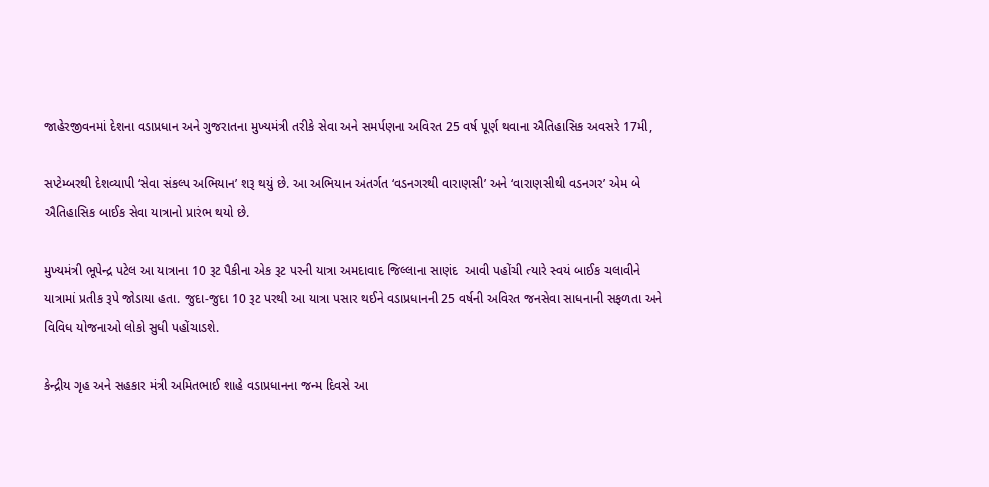જાહેરજીવનમાં દેશના વડાપ્રધાન અને ગુજરાતના મુખ્યમંત્રી તરીકે સેવા અને સમર્પણના અવિરત 25 વર્ષ પૂર્ણ થવાના ઐતિહાસિક અવસરે 17મી,

સપ્ટેમ્બરથી દેશવ્યાપી ‘સેવા સંકલ્પ અભિયાન’ શરૂ થયું છે. આ અભિયાન અંતર્ગત ‘વડનગરથી વારાણસી’ અને ‘વારાણસીથી વડનગર’ એમ બે ઐતિહાસિક બાઈક સેવા યાત્રાનો પ્રારંભ થયો છે.

મુખ્યમંત્રી ભૂપેન્દ્ર પટેલ આ યાત્રાના 10 રૂટ પૈકીના એક રૂટ પરની યાત્રા અમદાવાદ જિલ્લાના સાણંદ  આવી પહોંચી ત્યારે સ્વયં બાઈક ચલાવીને યાત્રામાં પ્રતીક રૂપે જોડાયા હતા. જુદા-જુદા 10 રૂટ પરથી આ યાત્રા પસાર થઈને વડાપ્રધાનની 25 વર્ષની અવિરત જનસેવા સાધનાની સફળતા અને વિવિધ યોજનાઓ લોકો સુધી પહોંચાડશે.

કેન્દ્રીય ગૃહ અને સહકાર મંત્રી અમિતભાઈ શાહે વડાપ્રધાનના જન્મ દિવસે આ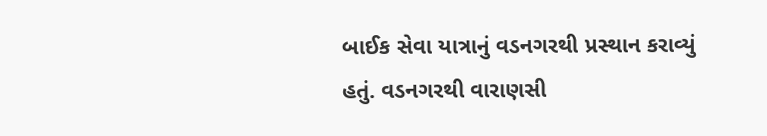બાઈક સેવા યાત્રાનું વડનગરથી પ્રસ્થાન કરાવ્યું હતું. વડનગરથી વારાણસી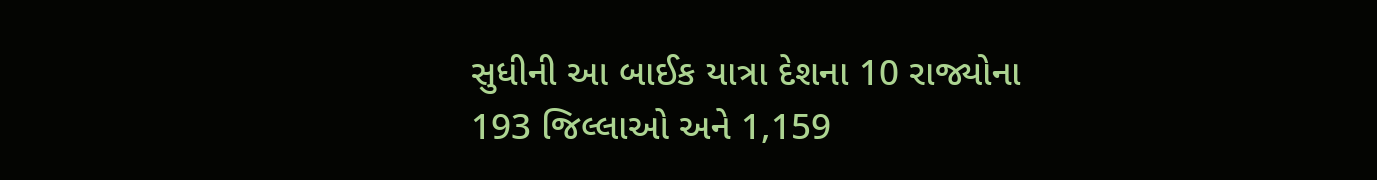સુધીની આ બાઈક યાત્રા દેશના 10 રાજ્યોના 193 જિલ્લાઓ અને 1,159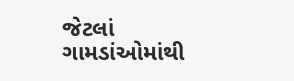જેટલાં ગામડાંઓમાંથી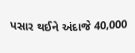પસાર થઈને અંદાજે 40,000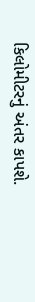કિલોમીટરનું અંતર કાપશે.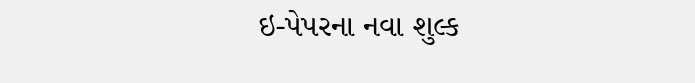ઇ-પેપરના નવા શુલ્ક